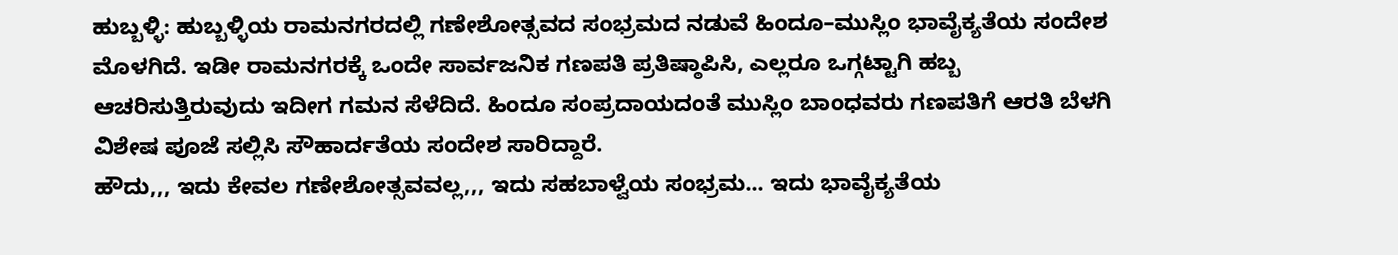ಹುಬ್ಬಳ್ಳಿ: ಹುಬ್ಬಳ್ಳಿಯ ರಾಮನಗರದಲ್ಲಿ ಗಣೇಶೋತ್ಸವದ ಸಂಭ್ರಮದ ನಡುವೆ ಹಿಂದೂ–ಮುಸ್ಲಿಂ ಭಾವೈಕ್ಯತೆಯ ಸಂದೇಶ ಮೊಳಗಿದೆ. ಇಡೀ ರಾಮನಗರಕ್ಕೆ ಒಂದೇ ಸಾರ್ವಜನಿಕ ಗಣಪತಿ ಪ್ರತಿಷ್ಠಾಪಿಸಿ, ಎಲ್ಲರೂ ಒಗ್ಗಟ್ಟಾಗಿ ಹಬ್ಬ ಆಚರಿಸುತ್ತಿರುವುದು ಇದೀಗ ಗಮನ ಸೆಳೆದಿದೆ. ಹಿಂದೂ ಸಂಪ್ರದಾಯದಂತೆ ಮುಸ್ಲಿಂ ಬಾಂಧವರು ಗಣಪತಿಗೆ ಆರತಿ ಬೆಳಗಿ ವಿಶೇಷ ಪೂಜೆ ಸಲ್ಲಿಸಿ ಸೌಹಾರ್ದತೆಯ ಸಂದೇಶ ಸಾರಿದ್ದಾರೆ.
ಹೌದು,,, ಇದು ಕೇವಲ ಗಣೇಶೋತ್ಸವವಲ್ಲ,,, ಇದು ಸಹಬಾಳ್ವೆಯ ಸಂಭ್ರಮ... ಇದು ಭಾವೈಕ್ಯತೆಯ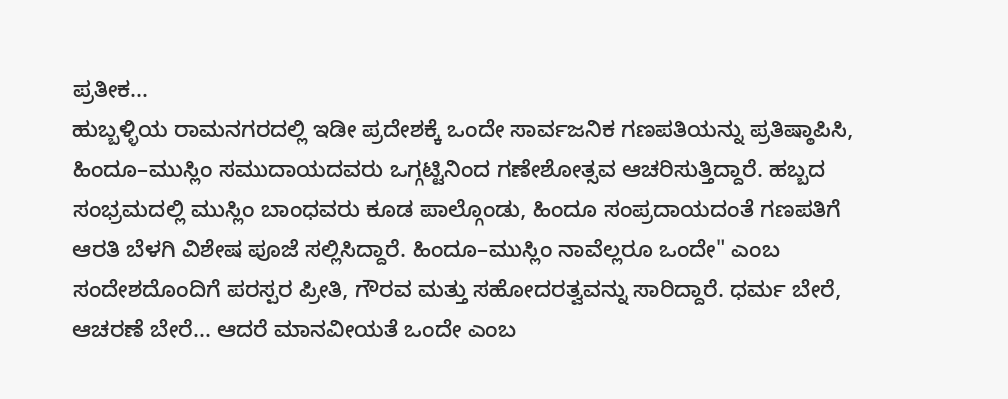ಪ್ರತೀಕ...
ಹುಬ್ಬಳ್ಳಿಯ ರಾಮನಗರದಲ್ಲಿ ಇಡೀ ಪ್ರದೇಶಕ್ಕೆ ಒಂದೇ ಸಾರ್ವಜನಿಕ ಗಣಪತಿಯನ್ನು ಪ್ರತಿಷ್ಠಾಪಿಸಿ, ಹಿಂದೂ–ಮುಸ್ಲಿಂ ಸಮುದಾಯದವರು ಒಗ್ಗಟ್ಟಿನಿಂದ ಗಣೇಶೋತ್ಸವ ಆಚರಿಸುತ್ತಿದ್ದಾರೆ. ಹಬ್ಬದ ಸಂಭ್ರಮದಲ್ಲಿ ಮುಸ್ಲಿಂ ಬಾಂಧವರು ಕೂಡ ಪಾಲ್ಗೊಂಡು, ಹಿಂದೂ ಸಂಪ್ರದಾಯದಂತೆ ಗಣಪತಿಗೆ ಆರತಿ ಬೆಳಗಿ ವಿಶೇಷ ಪೂಜೆ ಸಲ್ಲಿಸಿದ್ದಾರೆ. ಹಿಂದೂ–ಮುಸ್ಲಿಂ ನಾವೆಲ್ಲರೂ ಒಂದೇ" ಎಂಬ ಸಂದೇಶದೊಂದಿಗೆ ಪರಸ್ಪರ ಪ್ರೀತಿ, ಗೌರವ ಮತ್ತು ಸಹೋದರತ್ವವನ್ನು ಸಾರಿದ್ದಾರೆ. ಧರ್ಮ ಬೇರೆ, ಆಚರಣೆ ಬೇರೆ... ಆದರೆ ಮಾನವೀಯತೆ ಒಂದೇ ಎಂಬ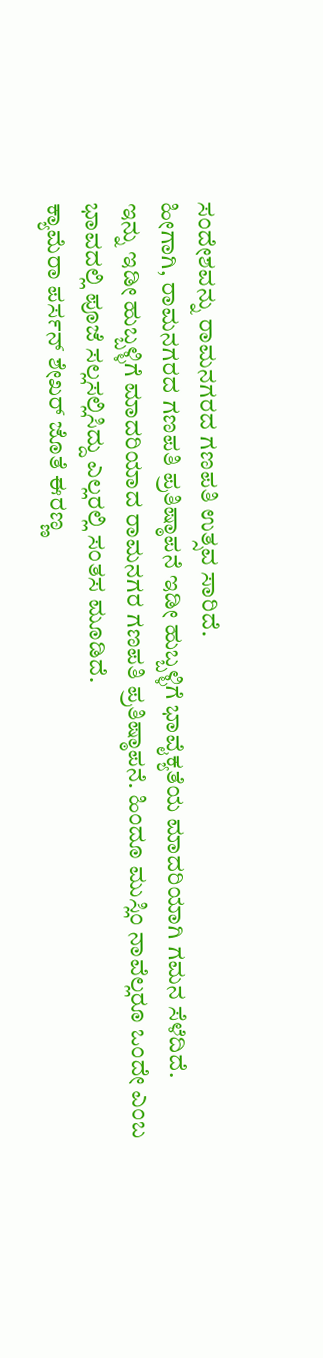ಸಂದೇಶವನ್ನು ರಾಮನಗರದ ಗಣಪತಿ ಉತ್ಸವ ಸಾರಿದೆ.
ಹೀಗಾಗಿ, ರಾಮನಗರದ ಗಣಪತಿ ಪ್ರತಿಷ್ಠಾಪನೆ ಇಡೀ ಹುಬ್ಬಳ್ಳಿಗೆ ಭಾವೈಕ್ಯತೆಯ ಮಾದರಿಯಾಗಿ ಗಮನ ಸೆಳೆದಿದೆ.
ಇನ್ನು ಇಡೀ ಹುಬ್ಬಳ್ಳಿಗೆ ಮಾದರಿಯಾದ ರಾಮನಗರ ಗಣಪತಿ ಪ್ರತಿಷ್ಠಾಪನೆ. ಹಿಂದೂ ಮುಸ್ಲಿಂ ನಾವೆಲ್ಲರೂ ಒಂದೇ ಎಂಬ ಭಾವದಲ್ಲಿ ಪೂಜೆ ಸಲ್ಲಸಲ್ಲಿಸಿದ್ದು ಎಲ್ಲರಲ್ಲಿ ಸಂತಸ ಮೂಡಿದೆ.
ಕ್ಯಾಮೆರಾ ಪರ್ಸನ್ ಶೇಖರ್ ಜೊತೆ ಈರಣ್ಣ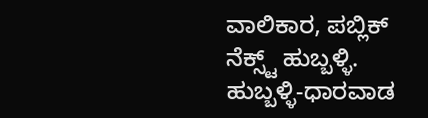ವಾಲಿಕಾರ, ಪಬ್ಲಿಕ್ ನೆಕ್ಸ್ಟ್ ಹುಬ್ಬಳ್ಳಿ.
ಹುಬ್ಬಳ್ಳಿ-ಧಾರವಾಡ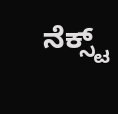ನೆಕ್ಸ್ಟ್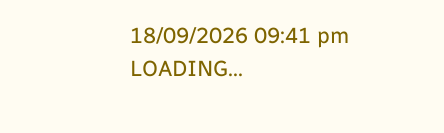18/09/2026 09:41 pm
LOADING...